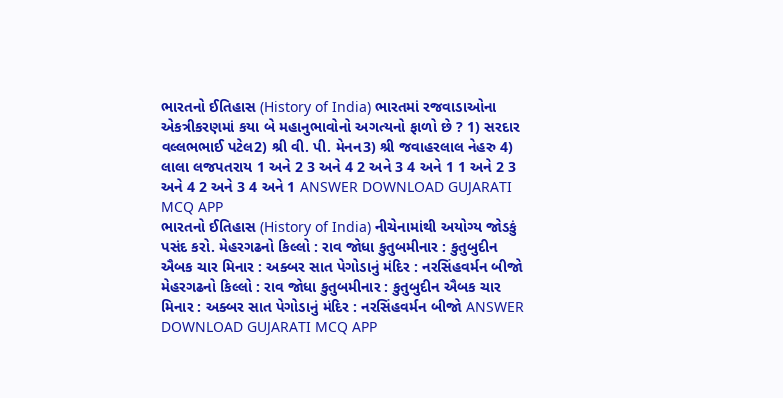ભારતનો ઈતિહાસ (History of India) ભારતમાં રજવાડાઓના એકત્રીકરણમાં કયા બે મહાનુભાવોનો અગત્યનો ફાળો છે ? 1) સરદાર વલ્લભભાઈ પટેલ2) શ્રી વી. પી. મેનન3) શ્રી જવાહરલાલ નેહરુ 4) લાલા લજપતરાય 1 અને 2 3 અને 4 2 અને 3 4 અને 1 1 અને 2 3 અને 4 2 અને 3 4 અને 1 ANSWER DOWNLOAD GUJARATI MCQ APP
ભારતનો ઈતિહાસ (History of India) નીચેનામાંથી અયોગ્ય જોડકું પસંદ કરો. મેહરગઢનો કિલ્લો : રાવ જોધા કુતુબમીનાર : કુતુબુદીન ઐબક ચાર મિનાર : અક્બર સાત પેગોડાનું મંદિર : નરસિંહવર્મન બીજો મેહરગઢનો કિલ્લો : રાવ જોધા કુતુબમીનાર : કુતુબુદીન ઐબક ચાર મિનાર : અક્બર સાત પેગોડાનું મંદિર : નરસિંહવર્મન બીજો ANSWER DOWNLOAD GUJARATI MCQ APP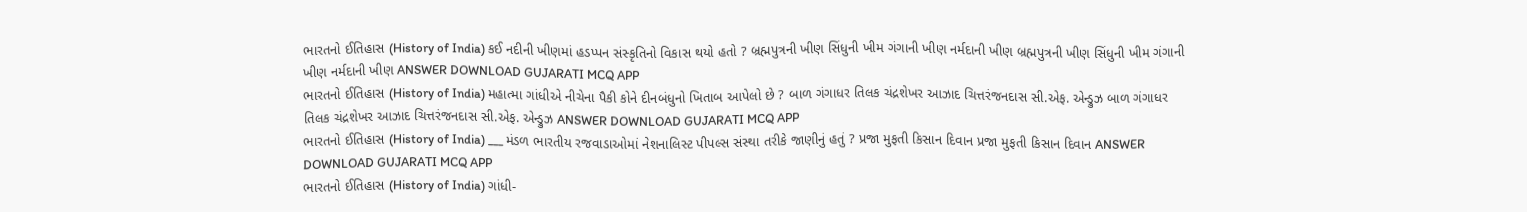ભારતનો ઈતિહાસ (History of India) કઈ નદીની ખીણમાં હડપ્પન સંસ્કૃતિનો વિકાસ થયો હતો ? બ્રહ્મપુત્રની ખીણ સિંધુની ખીમ ગંગાની ખીણ નર્મદાની ખીણ બ્રહ્મપુત્રની ખીણ સિંધુની ખીમ ગંગાની ખીણ નર્મદાની ખીણ ANSWER DOWNLOAD GUJARATI MCQ APP
ભારતનો ઈતિહાસ (History of India) મહાત્મા ગાંધીએ નીચેના પૈકી કોને દીનબંધુનો ખિતાબ આપેલો છે ? બાળ ગંગાધર તિલક ચંદ્રશેખર આઝાદ ચિત્તરંજનદાસ સી.એફ. એન્ડ્રુઝ બાળ ગંગાધર તિલક ચંદ્રશેખર આઝાદ ચિત્તરંજનદાસ સી.એફ. એન્ડ્રુઝ ANSWER DOWNLOAD GUJARATI MCQ APP
ભારતનો ઈતિહાસ (History of India) ___ મંડળ ભારતીય રજવાડાઓમાં નેશનાલિસ્ટ પીપલ્સ સંસ્થા તરીકે જાણીનું હતું ? પ્રજા મુફતી કિસાન દિવાન પ્રજા મુફતી કિસાન દિવાન ANSWER DOWNLOAD GUJARATI MCQ APP
ભારતનો ઈતિહાસ (History of India) ગાંધી-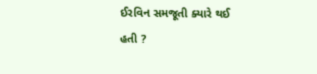ઈરવિન સમજૂતી ક્યારે થઈ હતી ?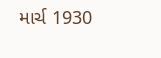માર્ચ 1930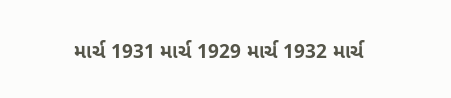માર્ચ 1931 માર્ચ 1929 માર્ચ 1932 માર્ચ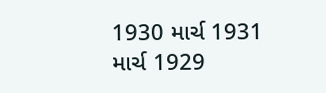1930 માર્ચ 1931 માર્ચ 1929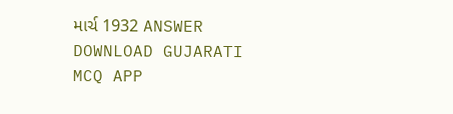માર્ચ 1932 ANSWER DOWNLOAD GUJARATI MCQ APP